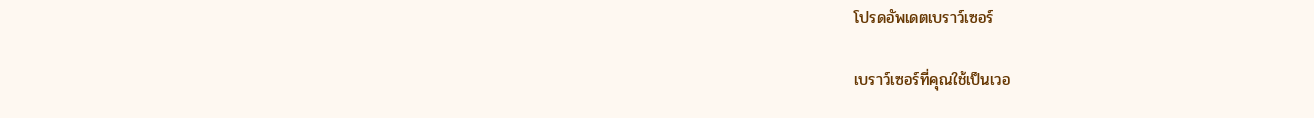โปรดอัพเดตเบราว์เซอร์

เบราว์เซอร์ที่คุณใช้เป็นเวอ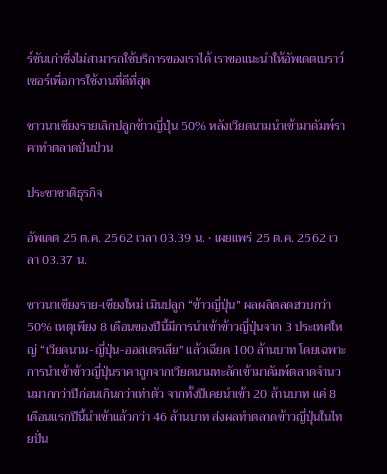ร์ชันเก่าซึ่งไม่สามารถใช้บริการของเราได้ เราขอแนะนำให้อัพเดตเบราว์เซอร์เพื่อการใช้งานที่ดีที่สุด

ชาวนาเชียงรายเลิกปลูกข้าวญี่ปุ่น 50% หลังเวียดนามนำเข้ามาดัมพ์ราคาทำตลาดปั่นป่วน

ประชาชาติธุรกิจ

อัพเดต 25 ต.ค. 2562 เวลา 03.39 น. • เผยแพร่ 25 ต.ค. 2562 เวลา 03.37 น.

ชาวนาเชียงราย-เชียงใหม่ เมินปลูก “ข้าวญี่ปุ่น” ผลผลิตลดฮวบกว่า 50% เหตุเพียง 8 เดือนของปีนี้มีการนำเข้าข้าวญี่ปุ่นจาก 3 ประเทศใหญ่ “เวียดนาม-ญี่ปุ่น-ออสเตรเลีย” แล้วเฉียด 100 ล้านบาท โดยเฉพาะการนำเข้าข้าวญี่ปุ่นราคาถูกจากเวียดนามทะลักเข้ามาดัมพ์ตลาดจำนวนมากกว่าปีก่อนเกินกว่าเท่าตัว จากทั้งปีเคยนำเข้า 20 ล้านบาท แค่ 8 เดือนแรกปีนี้นำเข้าแล้วกว่า 46 ล้านบาท ส่งผลทำตลาดข้าวญี่ปุ่นในไทยปั่น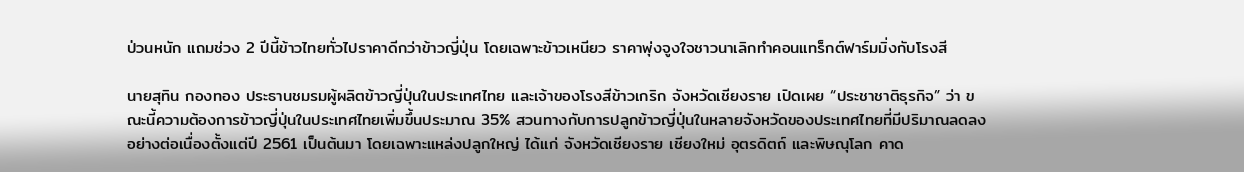ป่วนหนัก แถมช่วง 2 ปีนี้ข้าวไทยทั่วไปราคาดีกว่าข้าวญี่ปุ่น โดยเฉพาะข้าวเหนียว ราคาพุ่งจูงใจชาวนาเลิกทำคอนแทร็กต์ฟาร์มมิ่งกับโรงสี

นายสุทิน กองทอง ประธานชมรมผู้ผลิตข้าวญี่ปุ่นในประเทศไทย และเจ้าของโรงสีข้าวเกริก จังหวัดเชียงราย เปิดเผย “ประชาชาติธุรกิจ” ว่า ขณะนี้ความต้องการข้าวญี่ปุ่นในประเทศไทยเพิ่มขึ้นประมาณ 35% สวนทางกับการปลูกข้าวญี่ปุ่นในหลายจังหวัดของประเทศไทยที่มีปริมาณลดลงอย่างต่อเนื่องตั้งแต่ปี 2561 เป็นต้นมา โดยเฉพาะแหล่งปลูกใหญ่ ได้แก่ จังหวัดเชียงราย เชียงใหม่ อุตรดิตถ์ และพิษณุโลก คาด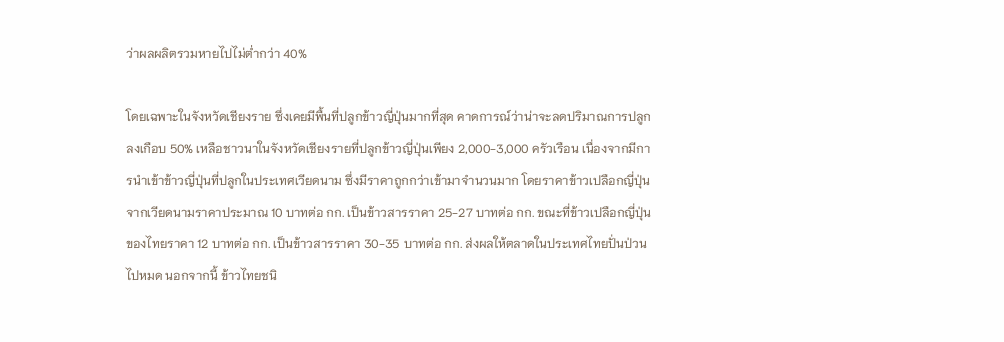ว่าผลผลิตรวมหายไปไม่ต่ำกว่า 40%

โดยเฉพาะในจังหวัดเชียงราย ซึ่งเคยมีพื้นที่ปลูกข้าวญี่ปุ่นมากที่สุด คาดการณ์ว่าน่าจะลดปริมาณการปลูกลงเกือบ 50% เหลือชาวนาในจังหวัดเชียงรายที่ปลูกข้าวญี่ปุ่นเพียง 2,000-3,000 ครัวเรือน เนื่องจากมีการนำเข้าข้าวญี่ปุ่นที่ปลูกในประเทศเวียดนาม ซึ่งมีราคาถูกกว่าเข้ามาจำนวนมาก โดยราคาข้าวเปลือกญี่ปุ่นจากเวียดนามราคาประมาณ 10 บาทต่อ กก. เป็นข้าวสารราคา 25-27 บาทต่อ กก. ขณะที่ข้าวเปลือกญี่ปุ่นของไทยราคา 12 บาทต่อ กก. เป็นข้าวสารราคา 30-35 บาทต่อ กก. ส่งผลให้ตลาดในประเทศไทยปั่นป่วนไปหมด นอกจากนี้ ข้าวไทยชนิ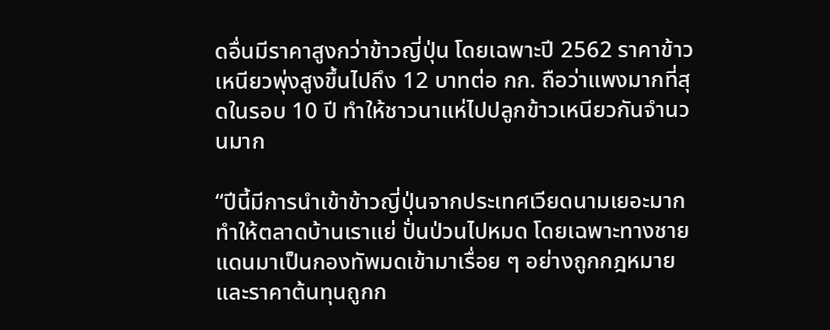ดอื่นมีราคาสูงกว่าข้าวญี่ปุ่น โดยเฉพาะปี 2562 ราคาข้าวเหนียวพุ่งสูงขึ้นไปถึง 12 บาทต่อ กก. ถือว่าแพงมากที่สุดในรอบ 10 ปี ทำให้ชาวนาแห่ไปปลูกข้าวเหนียวกันจำนวนมาก

“ปีนี้มีการนำเข้าข้าวญี่ปุ่นจากประเทศเวียดนามเยอะมาก ทำให้ตลาดบ้านเราแย่ ปั่นป่วนไปหมด โดยเฉพาะทางชายแดนมาเป็นกองทัพมดเข้ามาเรื่อย ๆ อย่างถูกกฎหมาย และราคาต้นทุนถูกก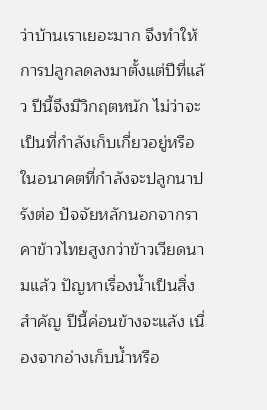ว่าบ้านเราเยอะมาก จึงทำให้การปลูกลดลงมาตั้งแต่ปีที่แล้ว ปีนี้จึงมีวิกฤตหนัก ไม่ว่าจะเป็นที่กำลังเก็บเกี่ยวอยู่หรือในอนาคตที่กำลังจะปลูกนาปรังต่อ ปัจจัยหลักนอกจากราคาข้าวไทยสูงกว่าข้าวเวียดนามแล้ว ปัญหาเรื่องน้ำเป็นสิ่งสำคัญ ปีนี้ค่อนข้างจะแล้ง เนื่องจากอ่างเก็บน้ำหรือ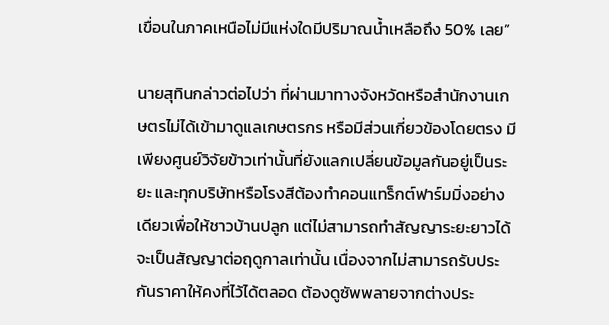เขื่อนในภาคเหนือไม่มีแห่งใดมีปริมาณน้ำเหลือถึง 50% เลย”

นายสุทินกล่าวต่อไปว่า ที่ผ่านมาทางจังหวัดหรือสำนักงานเกษตรไม่ได้เข้ามาดูแลเกษตรกร หรือมีส่วนเกี่ยวข้องโดยตรง มีเพียงศูนย์วิจัยข้าวเท่านั้นที่ยังแลกเปลี่ยนข้อมูลกันอยู่เป็นระยะ และทุกบริษัทหรือโรงสีต้องทำคอนแทร็กต์ฟาร์มมิ่งอย่างเดียวเพื่อให้ชาวบ้านปลูก แต่ไม่สามารถทำสัญญาระยะยาวได้ จะเป็นสัญญาต่อฤดูกาลเท่านั้น เนื่องจากไม่สามารถรับประกันราคาให้คงที่ไว้ได้ตลอด ต้องดูซัพพลายจากต่างประ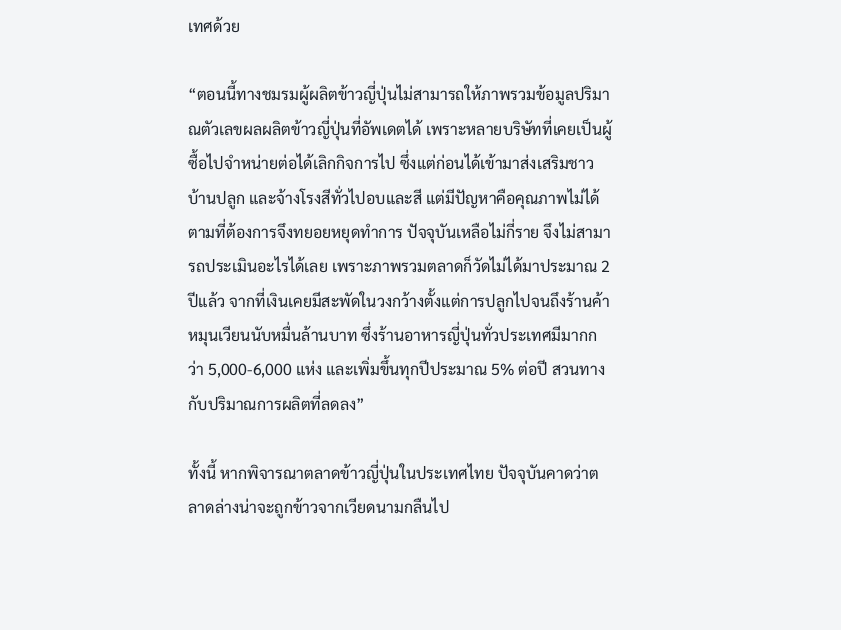เทศด้วย

“ตอนนี้ทางชมรมผู้ผลิตข้าวญี่ปุ่นไม่สามารถให้ภาพรวมข้อมูลปริมาณตัวเลขผลผลิตข้าวญี่ปุ่นที่อัพเดตได้ เพราะหลายบริษัทที่เคยเป็นผู้ซื้อไปจำหน่ายต่อได้เลิกกิจการไป ซึ่งแต่ก่อนได้เข้ามาส่งเสริมชาวบ้านปลูก และจ้างโรงสีทั่วไปอบและสี แต่มีปัญหาคือคุณภาพไม่ได้ตามที่ต้องการจึงทยอยหยุดทำการ ปัจจุบันเหลือไม่กี่ราย จึงไม่สามารถประเมินอะไรได้เลย เพราะภาพรวมตลาดก็วัดไม่ได้มาประมาณ 2 ปีแล้ว จากที่เงินเคยมีสะพัดในวงกว้างตั้งแต่การปลูกไปจนถึงร้านค้าหมุนเวียนนับหมื่นล้านบาท ซึ่งร้านอาหารญี่ปุ่นทั่วประเทศมีมากกว่า 5,000-6,000 แห่ง และเพิ่มขึ้นทุกปีประมาณ 5% ต่อปี สวนทางกับปริมาณการผลิตที่ลดลง”

ทั้งนี้ หากพิจารณาตลาดข้าวญี่ปุ่นในประเทศไทย ปัจจุบันคาดว่าตลาดล่างน่าจะถูกข้าวจากเวียดนามกลืนไป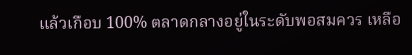แล้วเกือบ 100% ตลาดกลางอยู่ในระดับพอสมควร เหลือ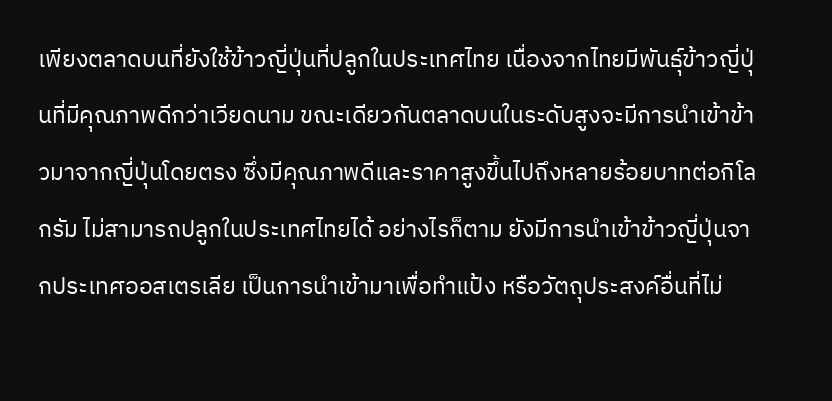เพียงตลาดบนที่ยังใช้ข้าวญี่ปุ่นที่ปลูกในประเทศไทย เนื่องจากไทยมีพันธุ์ข้าวญี่ปุ่นที่มีคุณภาพดีกว่าเวียดนาม ขณะเดียวกันตลาดบนในระดับสูงจะมีการนำเข้าข้าวมาจากญี่ปุ่นโดยตรง ซึ่งมีคุณภาพดีและราคาสูงขึ้นไปถึงหลายร้อยบาทต่อกิโลกรัม ไม่สามารถปลูกในประเทศไทยได้ อย่างไรก็ตาม ยังมีการนำเข้าข้าวญี่ปุ่นจากประเทศออสเตรเลีย เป็นการนำเข้ามาเพื่อทำแป้ง หรือวัตถุประสงค์อื่นที่ไม่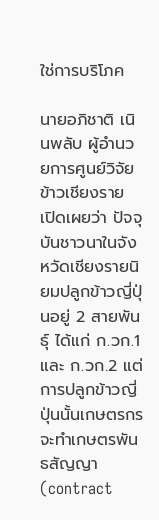ใช่การบริโภค

นายอภิชาติ เนินพลับ ผู้อำนวยการศูนย์วิจัยข้าวเชียงราย เปิดเผยว่า ปัจจุบันชาวนาในจังหวัดเชียงรายนิยมปลูกข้าวญี่ปุ่นอยู่ 2 สายพันธุ์ ได้แก่ ก.วก.1 และ ก.วก.2 แต่การปลูกข้าวญี่ปุ่นนั้นเกษตรกรจะทำเกษตรพันธสัญญา (contract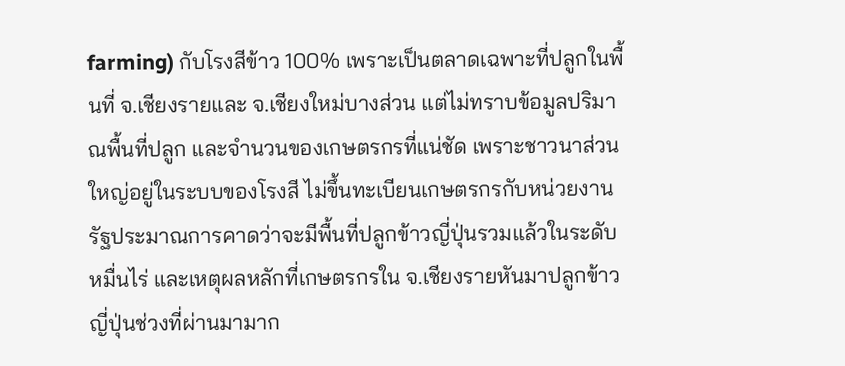farming) กับโรงสีข้าว 100% เพราะเป็นตลาดเฉพาะที่ปลูกในพื้นที่ จ.เชียงรายและ จ.เชียงใหม่บางส่วน แต่ไม่ทราบข้อมูลปริมาณพื้นที่ปลูก และจำนวนของเกษตรกรที่แน่ชัด เพราะชาวนาส่วนใหญ่อยู่ในระบบของโรงสี ไม่ขึ้นทะเบียนเกษตรกรกับหน่วยงานรัฐประมาณการคาดว่าจะมีพื้นที่ปลูกข้าวญี่ปุ่นรวมแล้วในระดับหมื่นไร่ และเหตุผลหลักที่เกษตรกรใน จ.เชียงรายหันมาปลูกข้าวญี่ปุ่นช่วงที่ผ่านมามาก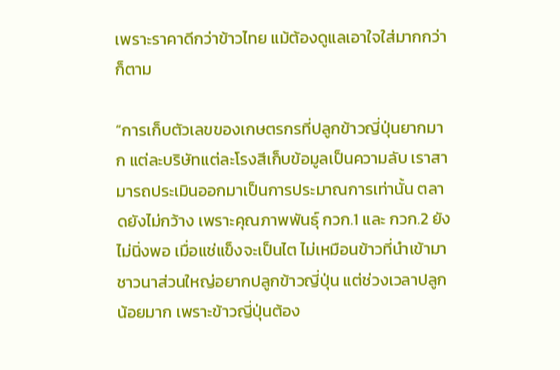เพราะราคาดีกว่าข้าวไทย แม้ต้องดูแลเอาใจใส่มากกว่าก็ตาม

“การเก็บตัวเลขของเกษตรกรที่ปลูกข้าวญี่ปุ่นยากมาก แต่ละบริษัทแต่ละโรงสีเก็บข้อมูลเป็นความลับ เราสามารถประเมินออกมาเป็นการประมาณการเท่านั้น ตลาดยังไม่กว้าง เพราะคุณภาพพันธุ์ กวก.1 และ กวก.2 ยังไม่นิ่งพอ เมื่อแช่แข็งจะเป็นไต ไม่เหมือนข้าวที่นำเข้ามา ชาวนาส่วนใหญ่อยากปลูกข้าวญี่ปุ่น แต่ช่วงเวลาปลูกน้อยมาก เพราะข้าวญี่ปุ่นต้อง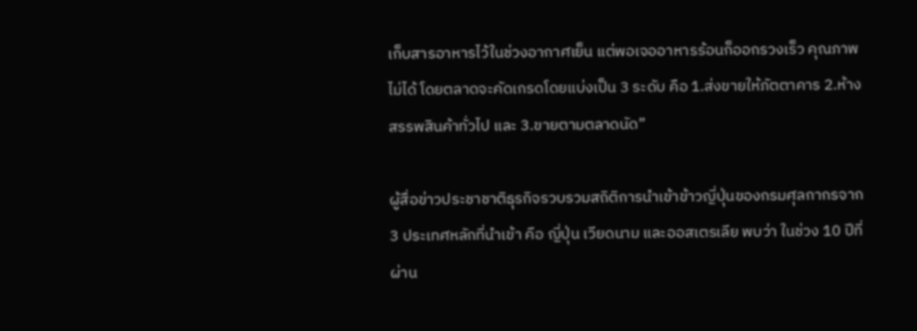เก็บสารอาหารไว้ในช่วงอากาศเย็น แต่พอเจออาหารร้อนก็ออกรวงเร็ว คุณภาพไม่ได้ โดยตลาดจะคัดเกรดโดยแบ่งเป็น 3 ระดับ คือ 1.ส่งขายให้ภัตตาคาร 2.ห้างสรรพสินค้าทั่วไป และ 3.ขายตามตลาดนัด”

ผู้สื่อข่าวประชาชาติธุรกิจรวบรวมสถิติการนำเข้าข้าวญี่ปุ่นของกรมศุลกากรจาก 3 ประเทศหลักที่นำเข้า คือ ญี่ปุ่น เวียดนาม และออสเตรเลีย พบว่า ในช่วง 10 ปีที่ผ่าน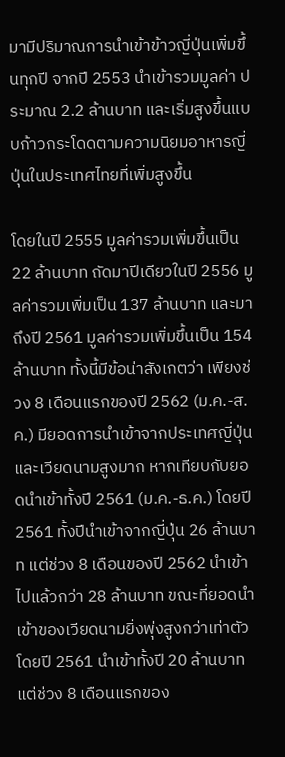มามีปริมาณการนำเข้าข้าวญี่ปุ่นเพิ่มขึ้นทุกปี จากปี 2553 นำเข้ารวมมูลค่า ประมาณ 2.2 ล้านบาท และเริ่มสูงขึ้นแบบก้าวกระโดดตามความนิยมอาหารญี่ปุ่นในประเทศไทยที่เพิ่มสูงขึ้น

โดยในปี 2555 มูลค่ารวมเพิ่มขึ้นเป็น 22 ล้านบาท ถัดมาปีเดียวในปี 2556 มูลค่ารวมเพิ่มเป็น 137 ล้านบาท และมาถึงปี 2561 มูลค่ารวมเพิ่มขึ้นเป็น 154 ล้านบาท ทั้งนี้มีข้อน่าสังเกตว่า เพียงช่วง 8 เดือนแรกของปี 2562 (ม.ค.-ส.ค.) มียอดการนำเข้าจากประเทศญี่ปุ่น และเวียดนามสูงมาก หากเทียบกับยอดนำเข้าทั้งปี 2561 (ม.ค.-ธ.ค.) โดยปี 2561 ทั้งปีนำเข้าจากญี่ปุ่น 26 ล้านบาท แต่ช่วง 8 เดือนของปี 2562 นำเข้าไปแล้วกว่า 28 ล้านบาท ขณะที่ยอดนำเข้าของเวียดนามยิ่งพุ่งสูงกว่าเท่าตัว โดยปี 2561 นำเข้าทั้งปี 20 ล้านบาท แต่ช่วง 8 เดือนแรกของ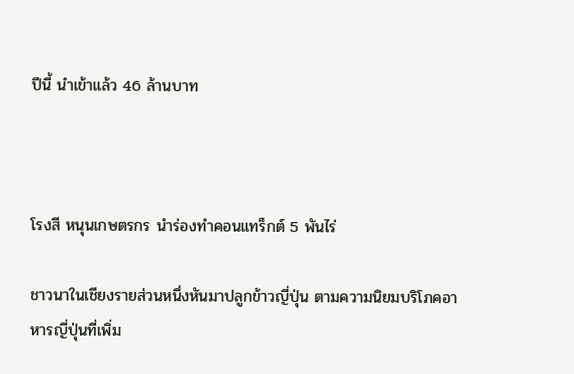ปีนี้ นำเข้าแล้ว 46 ล้านบาท



โรงสี หนุนเกษตรกร นำร่องทำคอนแทร็กต์ 5 พันไร่

ชาวนาในเชียงรายส่วนหนึ่งหันมาปลูกข้าวญี่ปุ่น ตามความนิยมบริโภคอาหารญี่ปุ่นที่เพิ่ม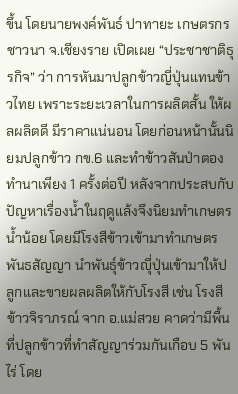ขึ้น โดยนายพงค์พันธ์ ปาทายะ เกษตรกรชาวนา จ.เชียงราย เปิดเผย “ประชาชาติธุรกิจ” ว่า การหันมาปลูกข้าวญี่ปุ่นแทนข้าวไทย เพราะระยะเวลาในการผลิตสั้น ให้ผลผลิตดี มีราคาแน่นอน โดยก่อนหน้านั้นนิยมปลูกข้าว กข.6 และทำข้าวสันป่าตอง ทำนาเพียง 1 ครั้งต่อปี หลังจากประสบกับปัญหาเรื่องน้ำในฤดูแล้งจึงนิยมทำเกษตรน้ำน้อย โดยมีโรงสีข้าวเข้ามาทำเกษตรพันธสัญญา นำพันธุ์ข้าวญุี่ปุ่นเข้ามาให้ปลูกและขายผลผลิตให้กับโรงสี เช่น โรงสีข้าวจิราภรณ์ จาก อ.แม่สวย คาดว่ามีพื้นที่ปลูกข้าวที่ทำสัญญาร่วมกันเกือบ 5 พันไร่ โดย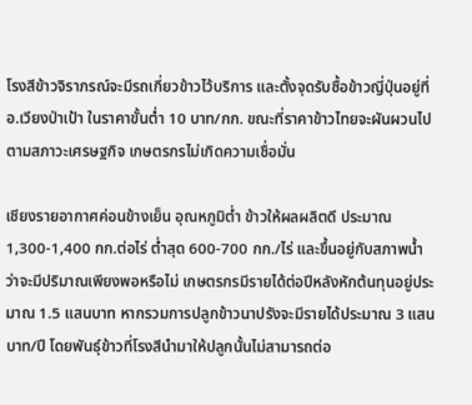โรงสีข้าวจิราภรณ์จะมีรถเกี่ยวข้าวไว้บริการ และตั้งจุดรับซื้อข้าวญี่ปุ่นอยู่ที่ อ.เวียงป่าเป้า ในราคาขั้นต่ำ 10 บาท/กก. ขณะที่ราคาข้าวไทยจะผันผวนไปตามสภาวะเศรษฐกิจ เกษตรกรไม่เกิดความเชื่อมั่น

เชียงรายอากาศค่อนข้างเย็น อุณหภูมิต่ำ ข้าวให้ผลผลิตดี ประมาณ 1,300-1,400 กก.ต่อไร่ ต่ำสุด 600-700 กก./ไร่ และขึ้นอยู่กับสภาพน้ำว่าจะมีปริมาณเพียงพอหรือไม่ เกษตรกรมีรายได้ต่อปีหลังหักต้นทุนอยู่ประมาณ 1.5 แสนบาท หากรวมการปลูกข้าวนาปรังจะมีรายได้ประมาณ 3 แสนบาท/ปี โดยพันธุ์ข้าวที่โรงสีนำมาให้ปลูกนั้นไม่สามารถต่อ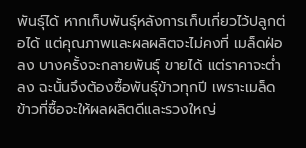พันธุ์ได้ หากเก็บพันธุ์หลังการเก็บเกี่ยวไว้ปลูกต่อได้ แต่คุณภาพและผลผลิตจะไม่คงที่ เมล็ดฝ่อลง บางครั้งจะกลายพันธุ์ ขายได้ แต่ราคาจะต่ำลง ฉะนั้นจึงต้องซื้อพันธุ์ข้าวทุกปี เพราะเมล็ดข้าวที่ซื้อจะให้ผลผลิตดีและรวงใหญ่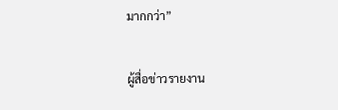มากกว่า”

ผู้สื่อข่าวรายงาน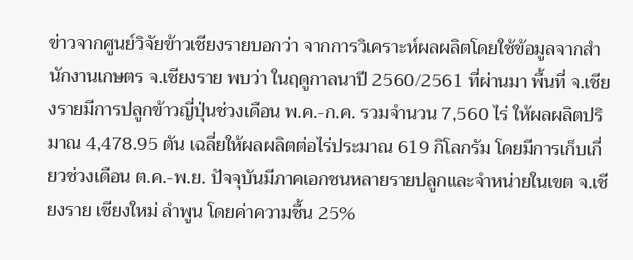ข่าวจากศูนย์วิจัยข้าวเชียงรายบอกว่า จากการวิเคราะห์ผลผลิตโดยใช้ข้อมูลจากสำนักงานเกษตร จ.เชียงราย พบว่า ในฤดูกาลนาปี 2560/2561 ที่ผ่านมา พื้นที่ จ.เชียงรายมีการปลูกข้าวญี่ปุ่นช่วงเดือน พ.ค.-ก.ค. รวมจำนวน 7,560 ไร่ ให้ผลผลิตปริมาณ 4,478.95 ตัน เฉลี่ยให้ผลผลิตต่อไร่ประมาณ 619 กิโลกรัม โดยมีการเก็บเกี่ยวช่วงเดือน ต.ค.-พ.ย. ปัจจุบันมีภาคเอกชนหลายรายปลูกและจำหน่ายในเขต จ.เชียงราย เชียงใหม่ ลำพูน โดยค่าความชื้น 25%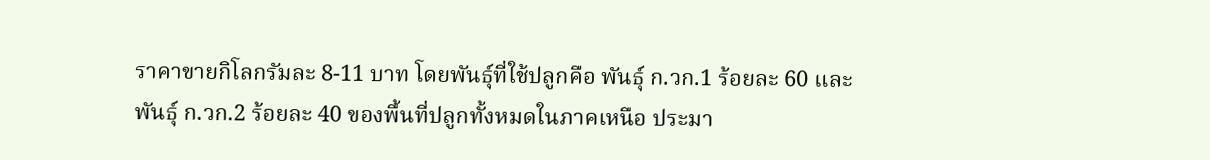ราคาขายกิโลกรัมละ 8-11 บาท โดยพันธุ์ที่ใช้ปลูกคือ พันธุ์ ก.วก.1 ร้อยละ 60 และพันธุ์ ก.วก.2 ร้อยละ 40 ของพื้นที่ปลูกทั้งหมดในภาคเหนือ ประมา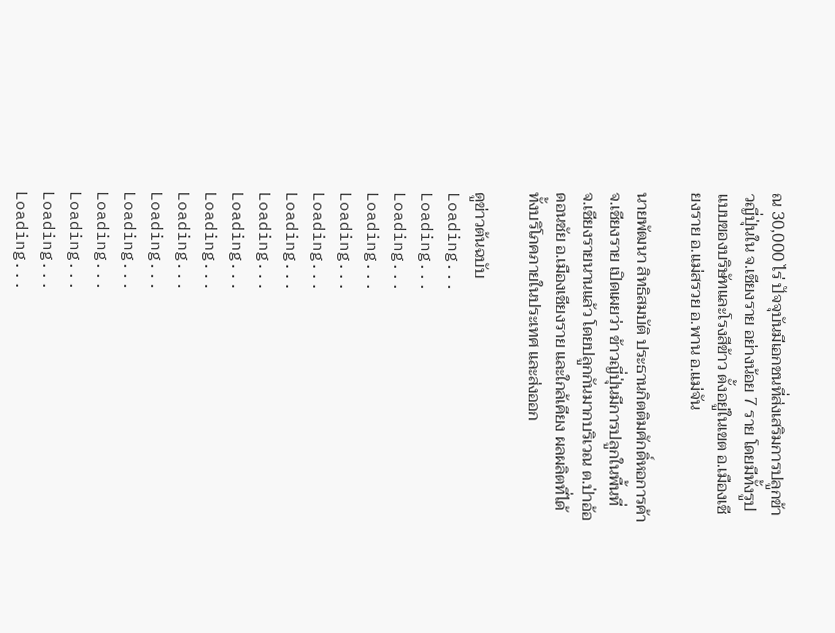ณ 30,000 ไร่ ปัจจุบันมีเอกชนที่ส่งเสริมการปลูกข้าวญี่ปุ่นใน จ.เชียงราย อย่างน้อย 7 ราย โดยมีทั้งรูปแบบของบริษัทและโรงสีข้าว ตั้งอยู่ในเขต อ.เมืองเชียงราย อ.แม่สรวย อ.พาน อ.แม่จัน

นายพัฒนา สิทธิสมบัติ ประธานกิตติมศักดิ์หอการค้า จ.เชียงราย เปิดเผยว่า ข้าวญี่ปุ่นมีการปลูกในพื้นที่ จ.เชียงรายนานแล้ว โดยปลูกกันมากบริเวณ ต.ป่าอ้อดอนชัย อ.เมืองเชียงราย และใกล้เคียง ผลผลิตที่ได้ทั้งบริโภคภายในประเทศ และส่งออก

ดูข่าวต้นฉบับ
Loading...
Loading...
Loading...
Loading...
Loading...
Loading...
Loading...
Loading...
Loading...
Loading...
Loading...
Loading...
Loading...
Loading...
Loading...
Loading...
Loading...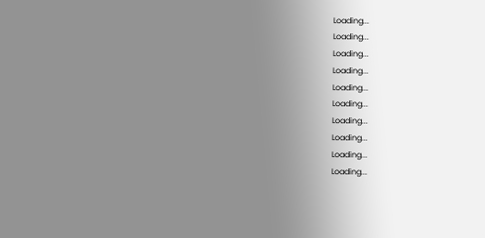Loading...
Loading...
Loading...
Loading...
Loading...
Loading...
Loading...
Loading...
Loading...
Loading...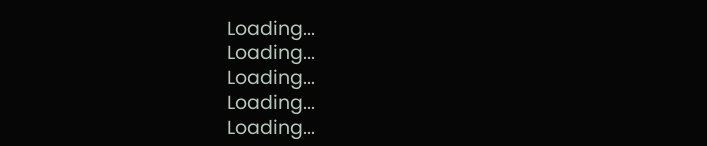Loading...
Loading...
Loading...
Loading...
Loading...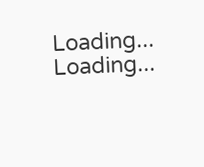Loading...
Loading...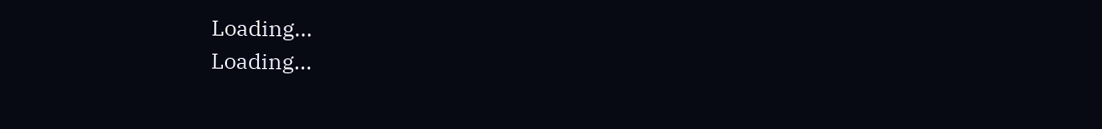Loading...
Loading...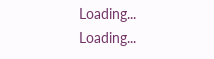Loading...
Loading...